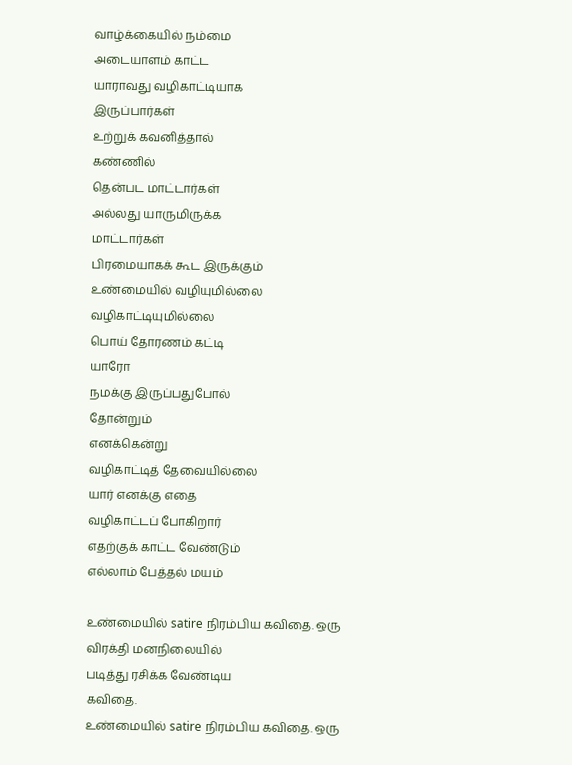வாழ்க்கையில் நம்மை
அடையாளம் காட்ட
யாராவது வழிகாட்டியாக
இருப்பார்கள்
உற்றுக் கவனித்தால்
கண்ணில்
தென்பட மாட்டார்கள்
அல்லது யாருமிருக்க
மாட்டார்கள்
பிரமையாகக் கூட இருக்கும்
உண்மையில் வழியுமில்லை
வழிகாட்டியுமில்லை
பொய் தோரணம் கட்டி
யாரோ
நமக்கு இருப்பதுபோல்
தோன்றும்
எனக்கென்று
வழிகாட்டித் தேவையில்லை
யார் எனக்கு எதை
வழிகாட்டப் போகிறார்
எதற்குக் காட்ட வேண்டும்
எல்லாம் பேத்தல் மயம்

உண்மையில் satire நிரம்பிய கவிதை. ஒரு விரக்தி மனநிலையில்
படித்து ரசிக்க வேண்டிய
கவிதை.
உண்மையில் satire நிரம்பிய கவிதை. ஒரு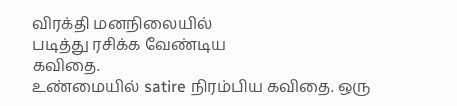விரக்தி மனநிலையில்
படித்து ரசிக்க வேண்டிய
கவிதை.
உண்மையில் satire நிரம்பிய கவிதை. ஒரு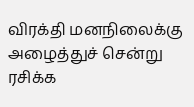விரக்தி மனநிலைக்கு
அழைத்துச் சென்று ரசிக்க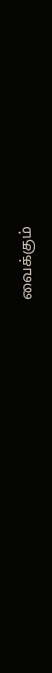வைக்கும்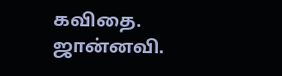கவிதை.
ஜான்னவி.